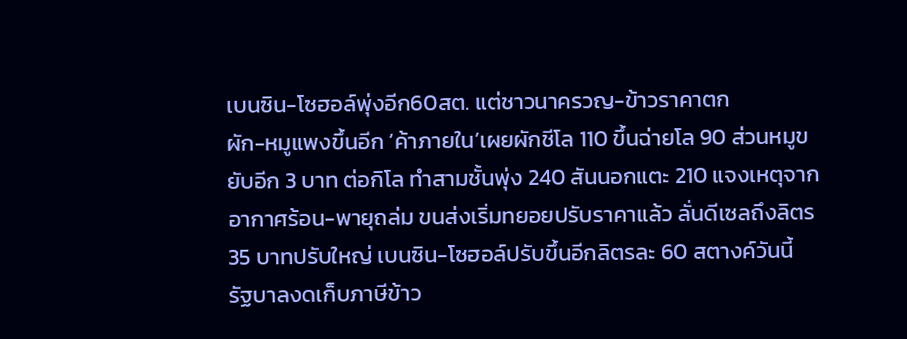เบนซิน-โซฮอล์พุ่งอีก60สต. แต่ชาวนาครวญ-ข้าวราคาตก
ผัก-หมูแพงขึ้นอีก ‘ค้าภายใน’เผยผักชีโล 110 ขึ้นฉ่ายโล 90 ส่วนหมูขยับอีก 3 บาท ต่อกิโล ทำสามชั้นพุ่ง 240 สันนอกแตะ 210 แจงเหตุจากอากาศร้อน-พายุถล่ม ขนส่งเริ่มทยอยปรับราคาแล้ว ลั่นดีเซลถึงลิตร 35 บาทปรับใหญ่ เบนซิน-โซฮอล์ปรับขึ้นอีกลิตรละ 60 สตางค์วันนี้ รัฐบาลงดเก็บภาษีข้าว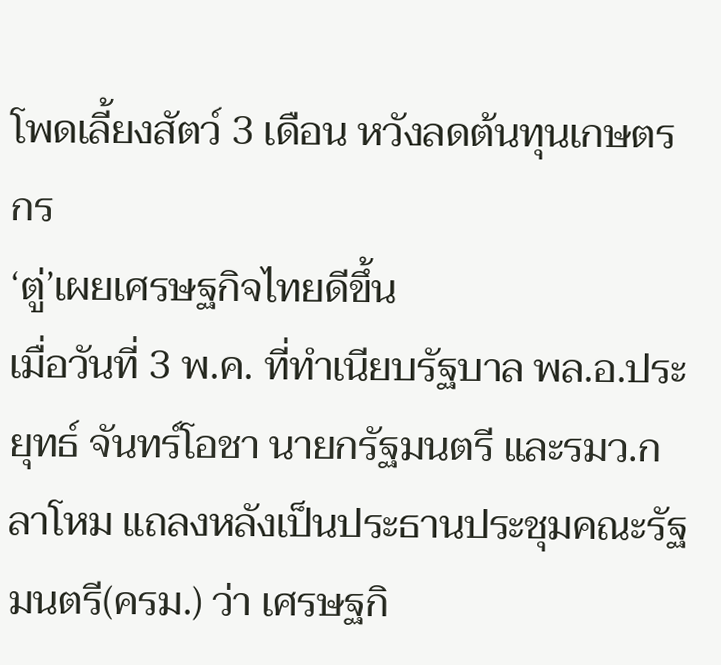โพดเลี้ยงสัตว์ 3 เดือน หวังลดต้นทุนเกษตรกร
‘ตู่’เผยเศรษฐกิจไทยดีขึ้น
เมื่อวันที่ 3 พ.ค. ที่ทำเนียบรัฐบาล พล.อ.ประยุทธ์ จันทร์โอชา นายกรัฐมนตรี และรมว.กลาโหม แถลงหลังเป็นประธานประชุมคณะรัฐมนตรี(ครม.) ว่า เศรษฐกิ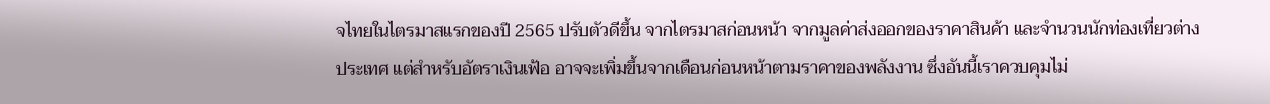จไทยในไตรมาสแรกของปี 2565 ปรับตัวดีขึ้น จากไตรมาสก่อนหน้า จากมูลค่าส่งออกของราคาสินค้า และจำนวนนักท่องเที่ยวต่างประเทศ แต่สำหรับอัตราเงินเฟ้อ อาจจะเพิ่มขึ้นจากเดือนก่อนหน้าตามราคาของพลังงาน ซึ่งอันนี้เราควบคุมไม่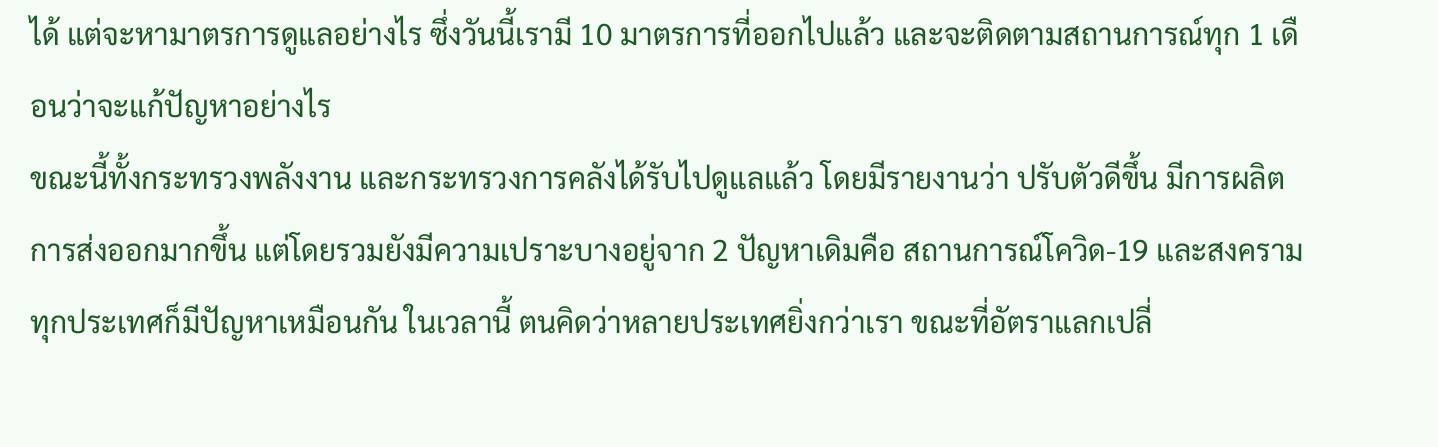ได้ แต่จะหามาตรการดูแลอย่างไร ซึ่งวันนี้เรามี 10 มาตรการที่ออกไปแล้ว และจะติดตามสถานการณ์ทุก 1 เดือนว่าจะแก้ปัญหาอย่างไร
ขณะนี้ทั้งกระทรวงพลังงาน และกระทรวงการคลังได้รับไปดูแลแล้ว โดยมีรายงานว่า ปรับตัวดีขึ้น มีการผลิต การส่งออกมากขึ้น แต่โดยรวมยังมีความเปราะบางอยู่จาก 2 ปัญหาเดิมคือ สถานการณ์โควิด-19 และสงคราม ทุกประเทศก็มีปัญหาเหมือนกัน ในเวลานี้ ตนคิดว่าหลายประเทศยิ่งกว่าเรา ขณะที่อัตราแลกเปลี่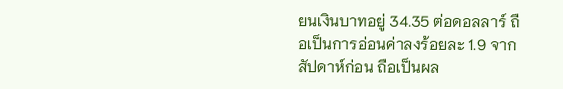ยนเงินบาทอยู่ 34.35 ต่อดอลลาร์ ถือเป็นการอ่อนค่าลงร้อยละ 1.9 จากสัปดาห์ก่อน ถือเป็นผล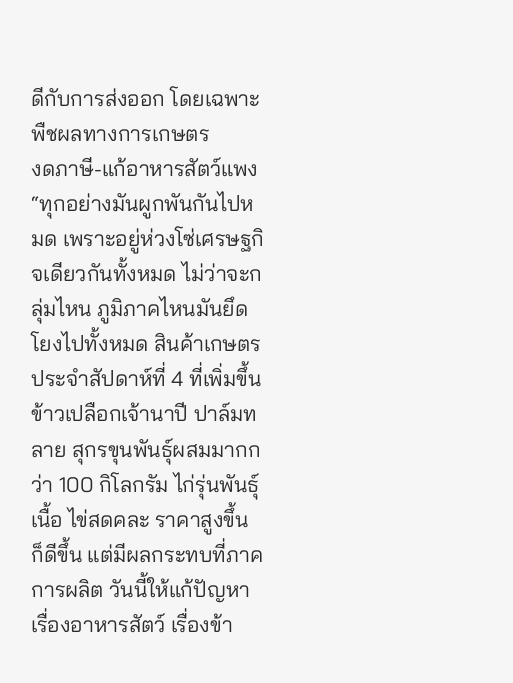ดีกับการส่งออก โดยเฉพาะพืชผลทางการเกษตร
งดภาษี-แก้อาหารสัตว์แพง
“ทุกอย่างมันผูกพันกันไปหมด เพราะอยู่ห่วงโซ่เศรษฐกิจเดียวกันทั้งหมด ไม่ว่าจะกลุ่มไหน ภูมิภาคไหนมันยึดโยงไปทั้งหมด สินค้าเกษตรประจำสัปดาห์ที่ 4 ที่เพิ่มขึ้น ข้าวเปลือกเจ้านาปี ปาล์มทลาย สุกรขุนพันธุ์ผสมมากกว่า 100 กิโลกรัม ไก่รุ่นพันธุ์เนื้อ ไข่สดคละ ราคาสูงขึ้น ก็ดีขึ้น แต่มีผลกระทบที่ภาคการผลิต วันนี้ให้แก้ปัญหาเรื่องอาหารสัตว์ เรื่องข้า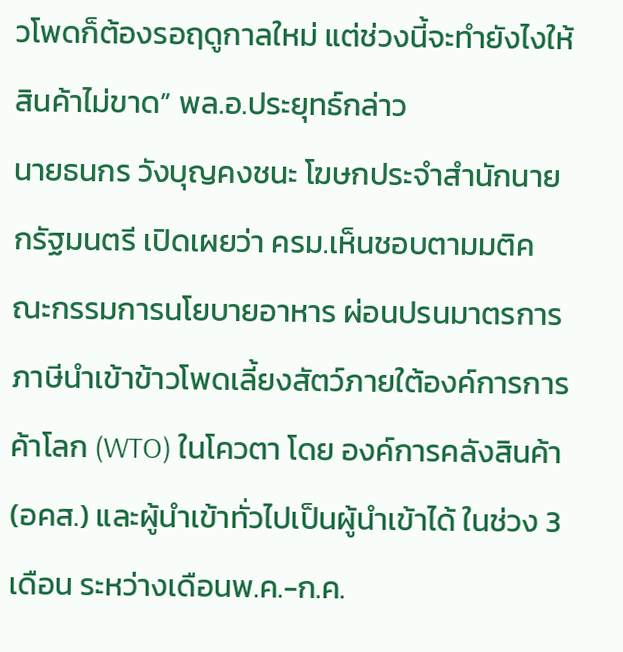วโพดก็ต้องรอฤดูกาลใหม่ แต่ช่วงนี้จะทำยังไงให้สินค้าไม่ขาด” พล.อ.ประยุทธ์กล่าว
นายธนกร วังบุญคงชนะ โฆษกประจำสำนักนายกรัฐมนตรี เปิดเผยว่า ครม.เห็นชอบตามมติคณะกรรมการนโยบายอาหาร ผ่อนปรนมาตรการภาษีนำเข้าข้าวโพดเลี้ยงสัตว์ภายใต้องค์การการค้าโลก (WTO) ในโควตา โดย องค์การคลังสินค้า (อคส.) และผู้นำเข้าทั่วไปเป็นผู้นำเข้าได้ ในช่วง 3 เดือน ระหว่างเดือนพ.ค.-ก.ค.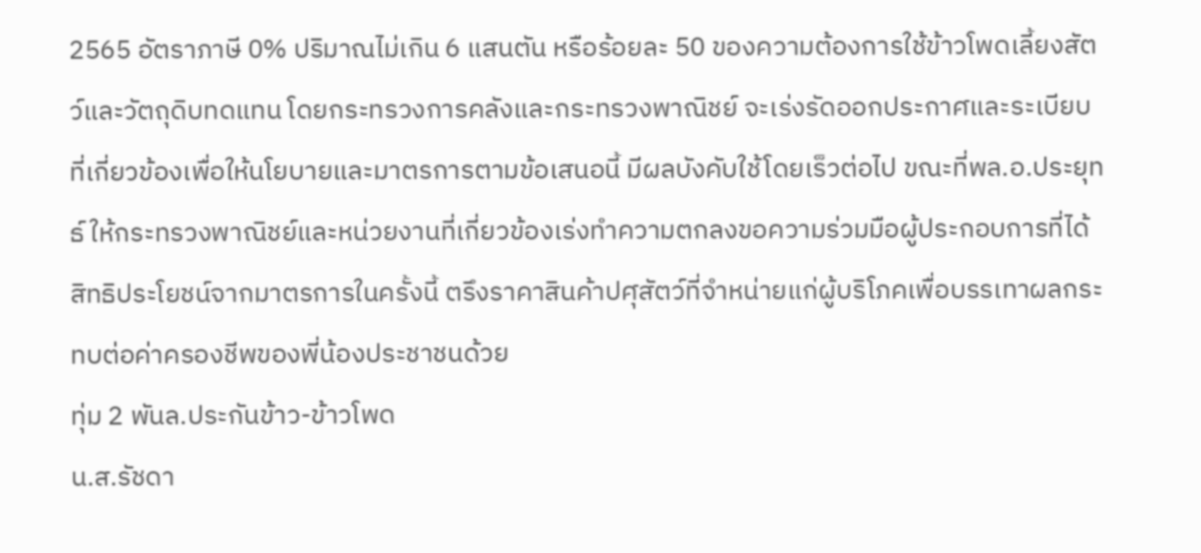2565 อัตราภาษี 0% ปริมาณไม่เกิน 6 แสนตัน หรือร้อยละ 50 ของความต้องการใช้ข้าวโพดเลี้ยงสัตว์และวัตถุดิบทดแทน โดยกระทรวงการคลังและกระทรวงพาณิชย์ จะเร่งรัดออกประกาศและระเบียบที่เกี่ยวข้องเพื่อให้นโยบายและมาตรการตามข้อเสนอนี้ มีผลบังคับใช้โดยเร็วต่อไป ขณะที่พล.อ.ประยุทธ์ ให้กระทรวงพาณิชย์และหน่วยงานที่เกี่ยวข้องเร่งทำความตกลงขอความร่วมมือผู้ประกอบการที่ได้สิทธิประโยชน์จากมาตรการในครั้งนี้ ตรึงราคาสินค้าปศุสัตว์ที่จำหน่ายแก่ผู้บริโภคเพื่อบรรเทาผลกระทบต่อค่าครองชีพของพี่น้องประชาชนด้วย
ทุ่ม 2 พันล.ประกันข้าว-ข้าวโพด
น.ส.รัชดา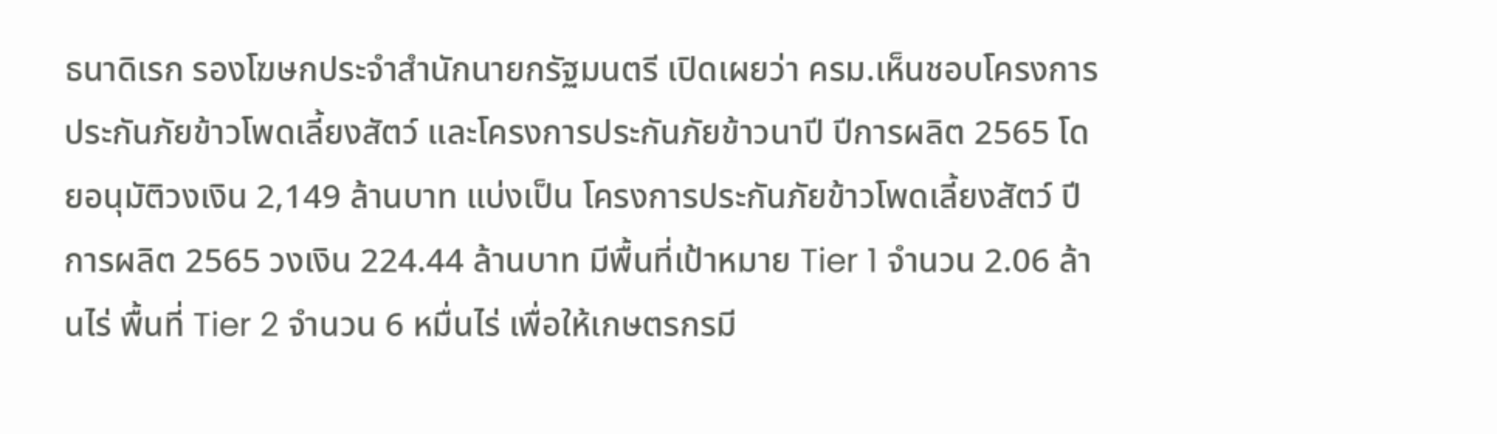ธนาดิเรก รองโฆษกประจำสำนักนายกรัฐมนตรี เปิดเผยว่า ครม.เห็นชอบโครงการประกันภัยข้าวโพดเลี้ยงสัตว์ และโครงการประกันภัยข้าวนาปี ปีการผลิต 2565 โดยอนุมัติวงเงิน 2,149 ล้านบาท แบ่งเป็น โครงการประกันภัยข้าวโพดเลี้ยงสัตว์ ปีการผลิต 2565 วงเงิน 224.44 ล้านบาท มีพื้นที่เป้าหมาย Tier 1 จำนวน 2.06 ล้านไร่ พื้นที่ Tier 2 จำนวน 6 หมื่นไร่ เพื่อให้เกษตรกรมี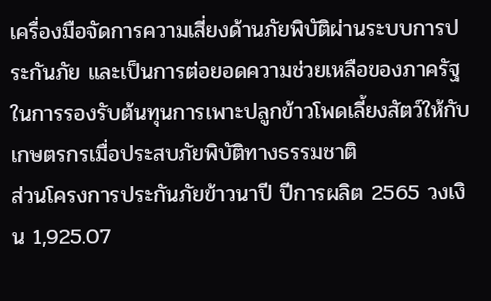เครื่องมือจัดการความเสี่ยงด้านภัยพิบัติผ่านระบบการประกันภัย และเป็นการต่อยอดความช่วยเหลือของภาครัฐในการรองรับต้นทุนการเพาะปลูกข้าวโพดเลี้ยงสัตว์ให้กับเกษตรกรเมื่อประสบภัยพิบัติทางธรรมชาติ
ส่วนโครงการประกันภัยข้าวนาปี ปีการผลิต 2565 วงเงิน 1,925.07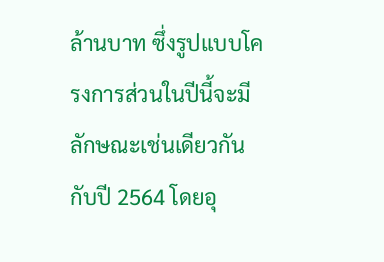ล้านบาท ซึ่งรูปแบบโครงการส่วนในปีนี้จะมีลักษณะเช่นเดียวกันกับปี 2564 โดยอุ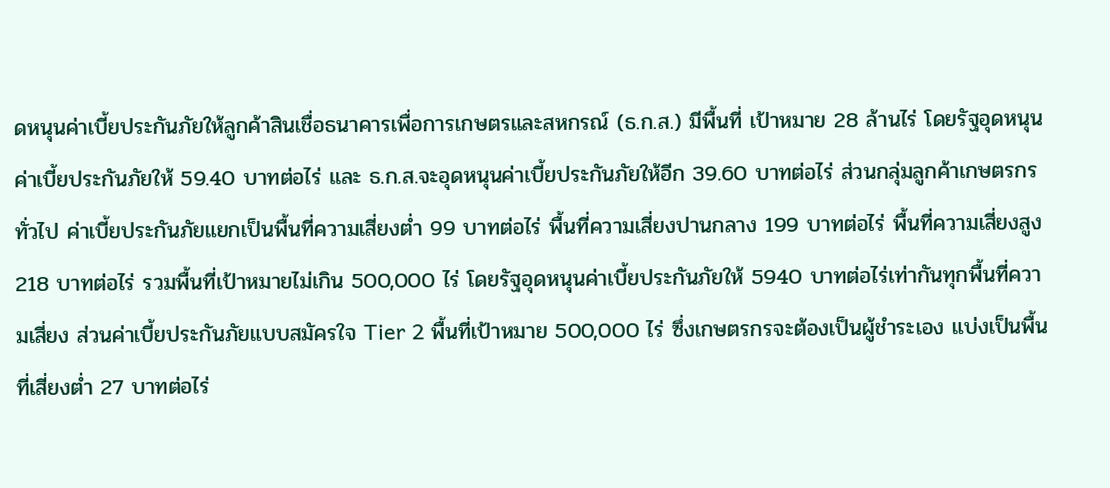ดหนุนค่าเบี้ยประกันภัยให้ลูกค้าสินเชื่อธนาคารเพื่อการเกษตรและสหกรณ์ (ธ.ก.ส.) มีพื้นที่ เป้าหมาย 28 ล้านไร่ โดยรัฐอุดหนุนค่าเบี้ยประกันภัยให้ 59.40 บาทต่อไร่ และ ธ.ก.ส.จะอุดหนุนค่าเบี้ยประกันภัยให้อีก 39.60 บาทต่อไร่ ส่วนกลุ่มลูกค้าเกษตรกรทั่วไป ค่าเบี้ยประกันภัยแยกเป็นพื้นที่ความเสี่ยงต่ำ 99 บาทต่อไร่ พื้นที่ความเสี่ยงปานกลาง 199 บาทต่อไร่ พื้นที่ความเสี่ยงสูง 218 บาทต่อไร่ รวมพื้นที่เป้าหมายไม่เกิน 500,000 ไร่ โดยรัฐอุดหนุนค่าเบี้ยประกันภัยให้ 5940 บาทต่อไร่เท่ากันทุกพื้นที่ความเสี่ยง ส่วนค่าเบี้ยประกันภัยแบบสมัครใจ Tier 2 พื้นที่เป้าหมาย 500,000 ไร่ ซึ่งเกษตรกรจะต้องเป็นผู้ชำระเอง แบ่งเป็นพื้นที่เสี่ยงต่ำ 27 บาทต่อไร่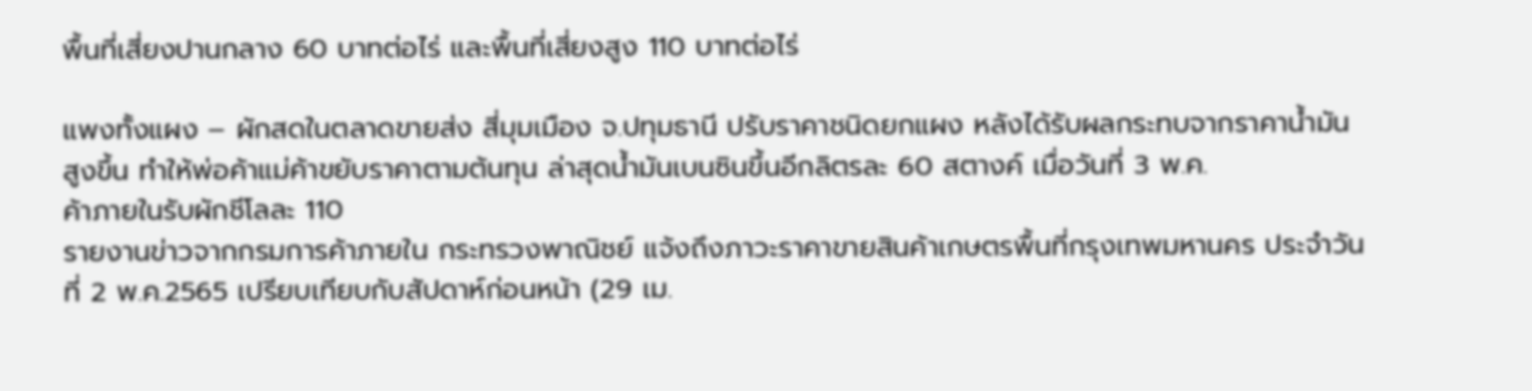พื้นที่เสี่ยงปานกลาง 60 บาทต่อไร่ และพื้นที่เสี่ยงสูง 110 บาทต่อไร่

แพงทั้งแผง – ผักสดในตลาดขายส่ง สี่มุมเมือง จ.ปทุมธานี ปรับราคาชนิดยกแผง หลังได้รับผลกระทบจากราคาน้ำมันสูงขึ้น ทำให้พ่อค้าแม่ค้าขยับราคาตามต้นทุน ล่าสุดน้ำมันเบนซินขึ้นอีกลิตรละ 60 สตางค์ เมื่อวันที่ 3 พ.ค.
ค้าภายในรับผักชีโลละ 110
รายงานข่าวจากกรมการค้าภายใน กระทรวงพาณิชย์ แจ้งถึงภาวะราคาขายสินค้าเกษตรพื้นที่กรุงเทพมหานคร ประจำวันที่ 2 พ.ค.2565 เปรียบเทียบกับสัปดาห์ก่อนหน้า (29 เม.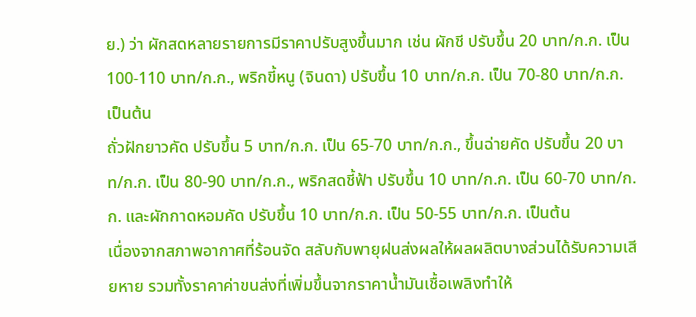ย.) ว่า ผักสดหลายรายการมีราคาปรับสูงขึ้นมาก เช่น ผักชี ปรับขึ้น 20 บาท/ก.ก. เป็น 100-110 บาท/ก.ก., พริกขี้หนู (จินดา) ปรับขึ้น 10 บาท/ก.ก. เป็น 70-80 บาท/ก.ก. เป็นต้น
ถั่วฝักยาวคัด ปรับขึ้น 5 บาท/ก.ก. เป็น 65-70 บาท/ก.ก., ขึ้นฉ่ายคัด ปรับขึ้น 20 บาท/ก.ก. เป็น 80-90 บาท/ก.ก., พริกสดชี้ฟ้า ปรับขึ้น 10 บาท/ก.ก. เป็น 60-70 บาท/ก.ก. และผักกาดหอมคัด ปรับขึ้น 10 บาท/ก.ก. เป็น 50-55 บาท/ก.ก. เป็นต้น
เนื่องจากสภาพอากาศที่ร้อนจัด สลับกับพายุฝนส่งผลให้ผลผลิตบางส่วนได้รับความเสียหาย รวมทั้งราคาค่าขนส่งที่เพิ่มขึ้นจากราคาน้ำมันเชื้อเพลิงทำให้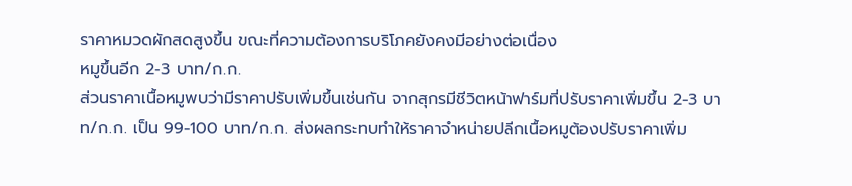ราคาหมวดผักสดสูงขึ้น ขณะที่ความต้องการบริโภคยังคงมีอย่างต่อเนื่อง
หมูขึ้นอีก 2-3 บาท/ก.ก.
ส่วนราคาเนื้อหมูพบว่ามีราคาปรับเพิ่มขึ้นเช่นกัน จากสุกรมีชีวิตหน้าฟาร์มที่ปรับราคาเพิ่มขึ้น 2-3 บาท/ก.ก. เป็น 99-100 บาท/ก.ก. ส่งผลกระทบทำให้ราคาจำหน่ายปลีกเนื้อหมูต้องปรับราคาเพิ่ม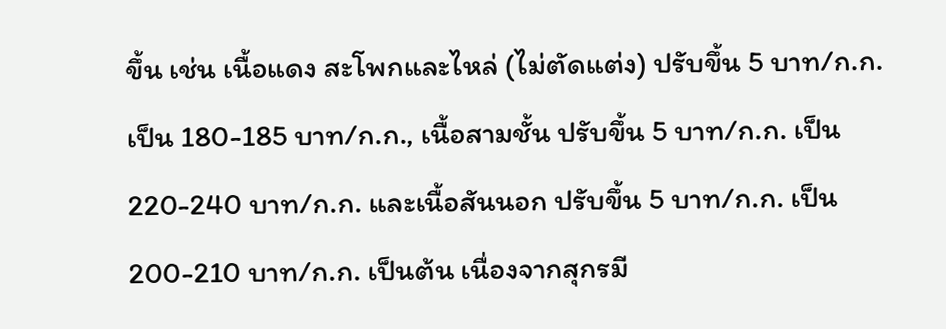ขึ้น เช่น เนื้อแดง สะโพกและไหล่ (ไม่ตัดแต่ง) ปรับขึ้น 5 บาท/ก.ก. เป็น 180-185 บาท/ก.ก., เนื้อสามชั้น ปรับขึ้น 5 บาท/ก.ก. เป็น 220-240 บาท/ก.ก. และเนื้อสันนอก ปรับขึ้น 5 บาท/ก.ก. เป็น 200-210 บาท/ก.ก. เป็นต้น เนื่องจากสุกรมี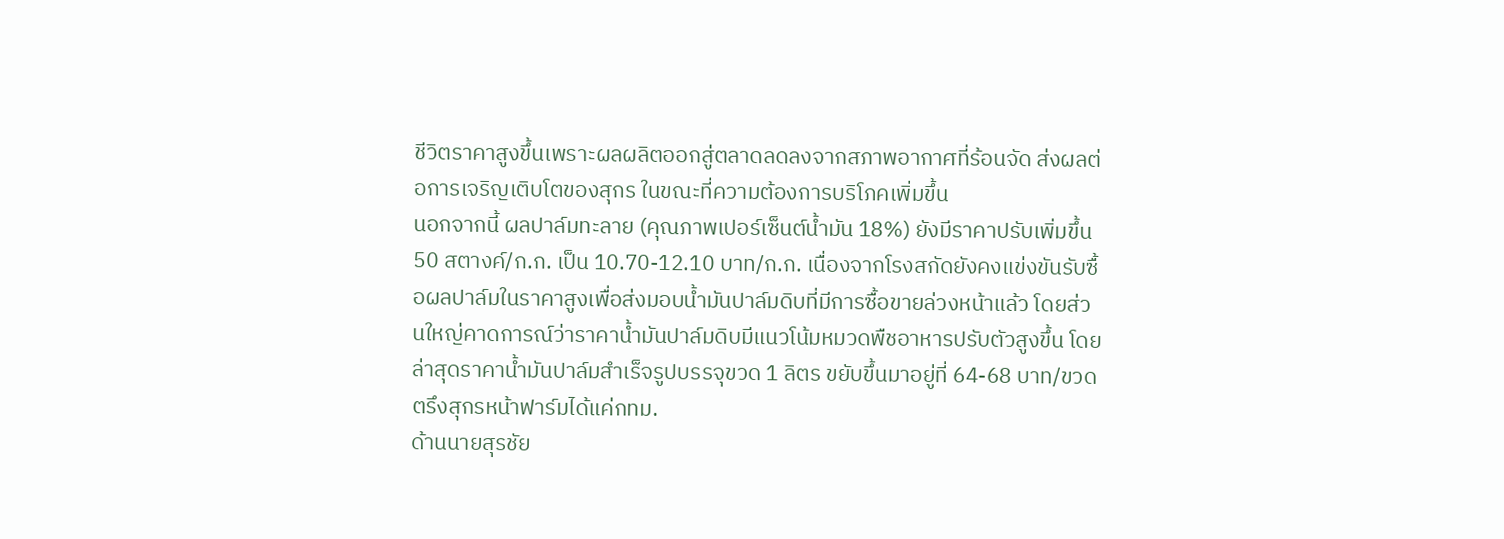ชีวิตราคาสูงขึ้นเพราะผลผลิตออกสู่ตลาดลดลงจากสภาพอากาศที่ร้อนจัด ส่งผลต่อการเจริญเติบโตของสุกร ในขณะที่ความต้องการบริโภคเพิ่มขึ้น
นอกจากนี้ ผลปาล์มทะลาย (คุณภาพเปอร์เซ็นต์น้ำมัน 18%) ยังมีราคาปรับเพิ่มขึ้น 50 สตางค์/ก.ก. เป็น 10.70-12.10 บาท/ก.ก. เนื่องจากโรงสกัดยังคงแข่งขันรับซื้อผลปาล์มในราคาสูงเพื่อส่งมอบน้ำมันปาล์มดิบที่มีการซื้อขายล่วงหน้าแล้ว โดยส่วนใหญ่คาดการณ์ว่าราคาน้ำมันปาล์มดิบมีแนวโน้มหมวดพืชอาหารปรับตัวสูงขึ้น โดยล่าสุดราคาน้ำมันปาล์มสำเร็จรูปบรรจุขวด 1 ลิตร ขยับขึ้นมาอยู่ที่ 64-68 บาท/ขวด
ตรึงสุกรหน้าฟาร์มได้แค่กทม.
ด้านนายสุรชัย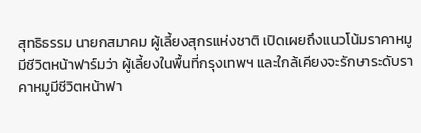สุทธิธรรม นายกสมาคม ผู้เลี้ยงสุกรแห่งชาติ เปิดเผยถึงแนวโน้มราคาหมูมีชีวิตหน้าฟาร์มว่า ผู้เลี้ยงในพื้นที่กรุงเทพฯ และใกล้เคียงจะรักษาระดับราคาหมูมีชีวิตหน้าฟา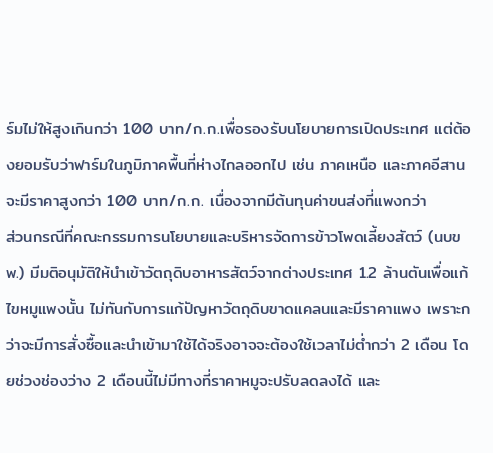ร์มไม่ให้สูงเกินกว่า 100 บาท/ก.ก.เพื่อรองรับนโยบายการเปิดประเทศ แต่ต้องยอมรับว่าฟาร์มในภูมิภาคพื้นที่ห่างไกลออกไป เช่น ภาคเหนือ และภาคอีสานจะมีราคาสูงกว่า 100 บาท/ก.ก. เนื่องจากมีต้นทุนค่าขนส่งที่แพงกว่า
ส่วนกรณีที่คณะกรรมการนโยบายและบริหารจัดการข้าวโพดเลี้ยงสัตว์ (นบขพ.) มีมติอนุมัติให้นำเข้าวัตถุดิบอาหารสัตว์จากต่างประเทศ 1.2 ล้านตันเพื่อแก้ไขหมูแพงนั้น ไม่ทันกับการแก้ปัญหาวัตถุดิบขาดแคลนและมีราคาแพง เพราะกว่าจะมีการสั่งซื้อและนำเข้ามาใช้ได้จริงอาจจะต้องใช้เวลาไม่ต่ำกว่า 2 เดือน โดยช่วงช่องว่าง 2 เดือนนี้ไม่มีทางที่ราคาหมูจะปรับลดลงได้ และ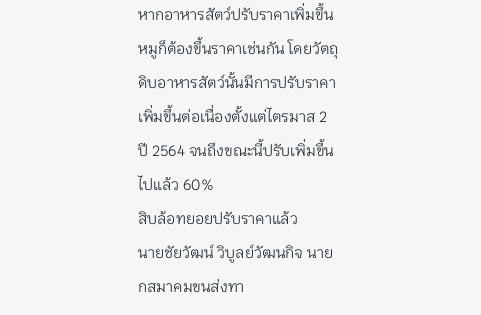หากอาหารสัตว์ปรับราคาเพิ่มขึ้น หมูก็ต้องขึ้นราคาเช่นกัน โดยวัตถุดิบอาหารสัตว์นั้นมีการปรับราคาเพิ่มขึ้นต่อเนื่องตั้งแต่ไตรมาส 2 ปี 2564 จนถึงขณะนี้ปรับเพิ่มขึ้นไปแล้ว 60%
สิบล้อทยอยปรับราคาแล้ว
นายชัยวัฒน์ วิบูลย์วัฒนกิจ นายกสมาคมขนส่งทา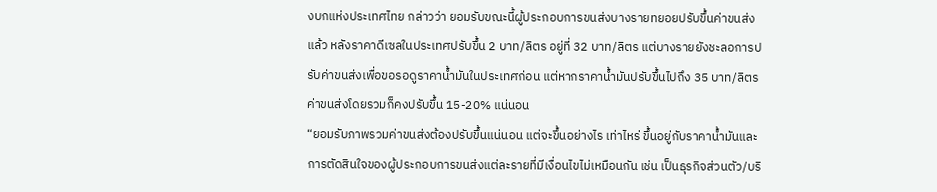งบกแห่งประเทศไทย กล่าวว่า ยอมรับขณะนี้ผู้ประกอบการขนส่งบางรายทยอยปรับขึ้นค่าขนส่งแล้ว หลังราคาดีเซลในประเทศปรับขึ้น 2 บาท/ลิตร อยู่ที่ 32 บาท/ลิตร แต่บางรายยังชะลอการปรับค่าขนส่งเพื่อขอรอดูราคาน้ำมันในประเทศก่อน แต่หากราคาน้ำมันปรับขึ้นไปถึง 35 บาท/ลิตร ค่าขนส่งโดยรวมก็คงปรับขึ้น 15-20% แน่นอน
“ยอมรับภาพรวมค่าขนส่งต้องปรับขึ้นแน่นอน แต่จะขึ้นอย่างไร เท่าไหร่ ขึ้นอยู่กับราคาน้ำมันและการตัดสินใจของผู้ประกอบการขนส่งแต่ละรายที่มีเงื่อนไขไม่เหมือนกัน เช่น เป็นธุรกิจส่วนตัว/บริ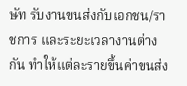ษัท รับงานขนส่งกับเอกชน/ราชการ และระยะเวลางานต่างกัน ทำให้แต่ละรายขึ้นค่าขนส่ง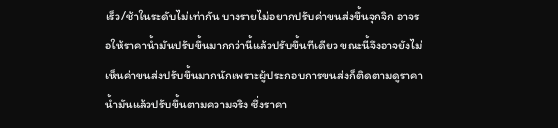เร็ว/ช้าในระดับไม่เท่ากัน บางรายไม่อยากปรับค่าขนส่งขึ้นจุกจิก อาจรอให้ราคาน้ำมันปรับขึ้นมากกว่านี้แล้วปรับขึ้นทีเดียว ขณะนี้จึงอาจยังไม่เห็นค่าขนส่งปรับขึ้นมากนักเพราะผู้ประกอบการขนส่งก็ติดตามดูราคาน้ำมันแล้วปรับขึ้นตามความจริง ซึ่งราคา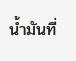น้ำมันที่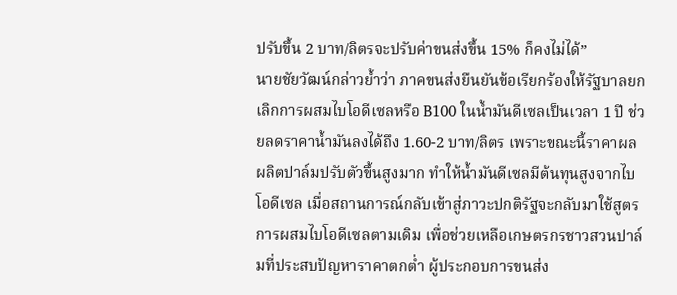ปรับขึ้น 2 บาท/ลิตรจะปรับค่าขนส่งขึ้น 15% ก็คงไม่ได้”
นายชัยวัฒน์กล่าวย้ำว่า ภาคขนส่งยืนยันข้อเรียกร้องให้รัฐบาลยกเลิกการผสมไบโอดีเซลหรือ B100 ในน้ำมันดีเซลเป็นเวลา 1 ปี ช่วยลดราคาน้ำมันลงได้ถึง 1.60-2 บาท/ลิตร เพราะขณะนี้ราคาผลผลิตปาล์มปรับตัวขึ้นสูงมาก ทำให้น้ำมันดีเซลมีต้นทุนสูงจากไบโอดีเซล เมื่อสถานการณ์กลับเข้าสู่ภาวะปกติรัฐจะกลับมาใช้สูตรการผสมไบโอดีเซลตามเดิม เพื่อช่วยเหลือเกษตรกรชาวสวนปาล์มที่ประสบปัญหาราคาตกต่ำ ผู้ประกอบการขนส่ง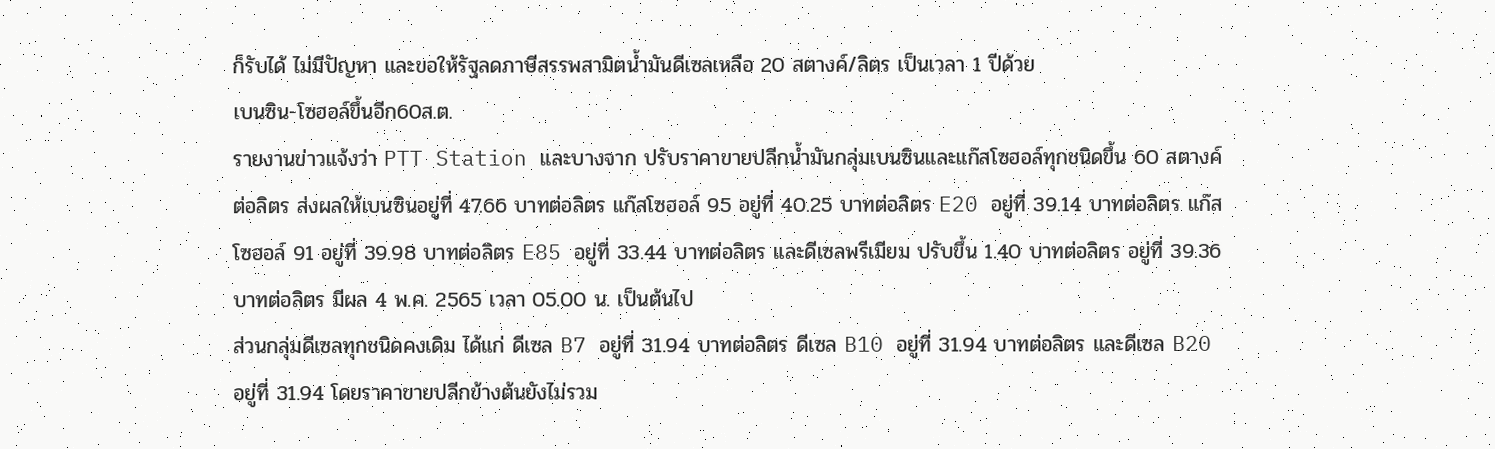ก็รับได้ ไม่มีปัญหา และขอให้รัฐลดภาษีสรรพสามิตน้ำมันดีเซลเหลือ 20 สตางค์/ลิตร เป็นเวลา 1 ปีด้วย
เบนซิน-โซฮอล์ขึ้นอีก60ส.ต.
รายงานข่าวแจ้งว่า PTT Station และบางจาก ปรับราคาขายปลีกน้ำมันกลุ่มเบนซินและแก๊สโซฮอล์ทุกชนิดขึ้น 60 สตางค์ต่อลิตร ส่งผลให้เบนซินอยู่ที่ 47.66 บาทต่อลิตร แก๊สโซฮอล์ 95 อยู่ที่ 40.25 บาทต่อลิตร E20 อยู่ที่ 39.14 บาทต่อลิตร แก๊สโซฮอล์ 91 อยู่ที่ 39.98 บาทต่อลิตร E85 อยู่ที่ 33.44 บาทต่อลิตร และดีเซลพรีเมียม ปรับขึ้น 1.40 บาทต่อลิตร อยู่ที่ 39.36 บาทต่อลิตร มีผล 4 พ.ค. 2565 เวลา 05.00 น. เป็นต้นไป
ส่วนกลุ่มดีเซลทุกชนิดคงเดิม ได้แก่ ดีเซล B7 อยู่ที่ 31.94 บาทต่อลิตร ดีเซล B10 อยู่ที่ 31.94 บาทต่อลิตร และดีเซล B20 อยู่ที่ 31.94 โดยราคาขายปลีกข้างต้นยังไม่รวม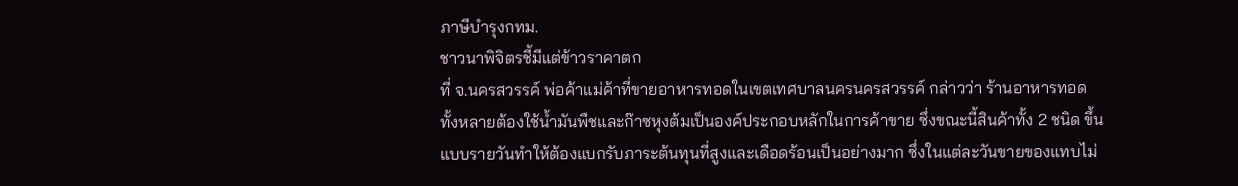ภาษีบำรุงกทม.
ชาวนาพิจิตรชี้มีแต่ข้าวราคาตก
ที่ จ.นครสวรรค์ พ่อค้าแม่ค้าที่ขายอาหารทอดในเขตเทศบาลนครนครสวรรค์ กล่าวว่า ร้านอาหารทอดทั้งหลายต้องใช้น้ำมันพืชและก๊าซหุงต้มเป็นองค์ประกอบหลักในการค้าขาย ซึ่งขณะนี้สินค้าทั้ง 2 ชนิด ขึ้นแบบรายวันทำให้ต้องแบกรับภาระต้นทุนที่สูงและเดือดร้อนเป็นอย่างมาก ซึ่งในแต่ละวันขายของแทบไม่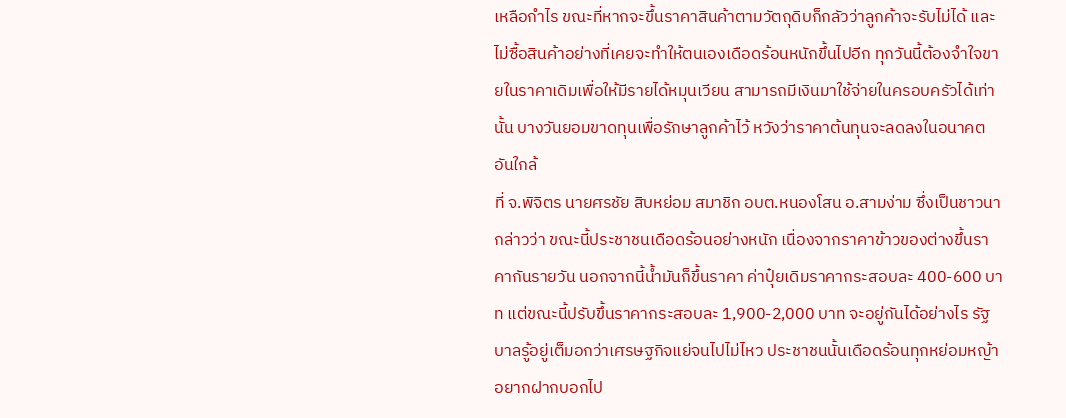เหลือกำไร ขณะที่หากจะขึ้นราคาสินค้าตามวัตถุดิบก็กลัวว่าลูกค้าจะรับไม่ได้ และไม่ซื้อสินค้าอย่างที่เคยจะทำให้ตนเองเดือดร้อนหนักขึ้นไปอีก ทุกวันนี้ต้องจำใจขายในราคาเดิมเพื่อให้มีรายได้หมุนเวียน สามารถมีเงินมาใช้จ่ายในครอบครัวได้เท่านั้น บางวันยอมขาดทุนเพื่อรักษาลูกค้าไว้ หวังว่าราคาต้นทุนจะลดลงในอนาคตอันใกล้
ที่ จ.พิจิตร นายศรชัย สิบหย่อม สมาชิก อบต.หนองโสน อ.สามง่าม ซึ่งเป็นชาวนา กล่าวว่า ขณะนี้ประชาชนเดือดร้อนอย่างหนัก เนื่องจากราคาข้าวของต่างขึ้นราคากันรายวัน นอกจากนี้น้ำมันก็ขึ้นราคา ค่าปุ๋ยเดิมราคากระสอบละ 400-600 บาท แต่ขณะนี้ปรับขึ้นราคากระสอบละ 1,900-2,000 บาท จะอยู่กันได้อย่างไร รัฐบาลรู้อยู่เต็มอกว่าเศรษฐกิจแย่จนไปไม่ไหว ประชาชนนั้นเดือดร้อนทุกหย่อมหญ้า อยากฝากบอกไป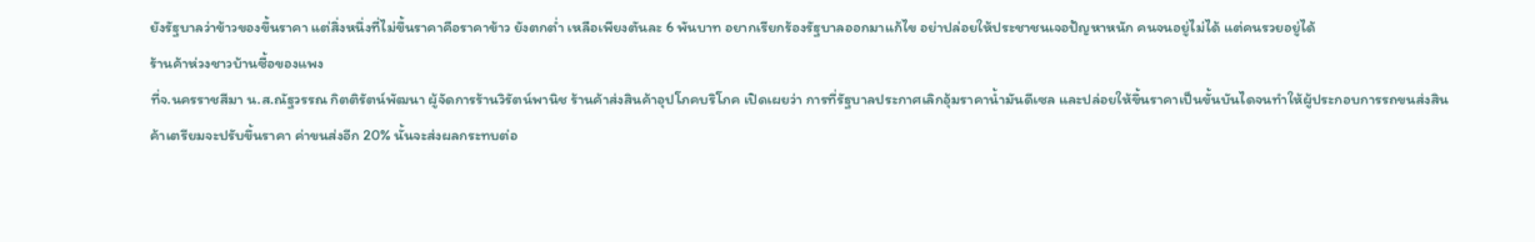ยังรัฐบาลว่าข้าวของขึ้นราคา แต่สิ่งหนึ่งที่ไม่ขึ้นราคาคือราคาข้าว ยังตกต่ำ เหลือเพียงตันละ 6 พันบาท อยากเรียกร้องรัฐบาลออกมาแก้ไข อย่าปล่อยให้ประชาชนเจอปัญหาหนัก คนจนอยู่ไม่ได้ แต่คนรวยอยู่ได้
ร้านค้าห่วงชาวบ้านซื้อของแพง
ที่จ.นครราชสีมา น.ส.ณัฐวรรณ กิตติรัตน์พัฒนา ผู้จัดการร้านวิรัตน์พานิช ร้านค้าส่งสินค้าอุปโภคบริโภค เปิดเผยว่า การที่รัฐบาลประกาศเลิกอุ้มราคาน้ำมันดีเซล และปล่อยให้ขึ้นราคาเป็นขั้นบันไดจนทำให้ผู้ประกอบการรถขนส่งสินค้าเตรียมจะปรับขึ้นราคา ค่าขนส่งอีก 20% นั้นจะส่งผลกระทบต่อ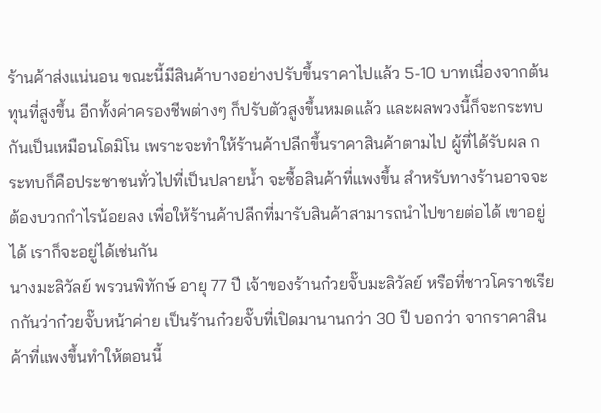ร้านค้าส่งแน่นอน ขณะนี้มีสินค้าบางอย่างปรับขึ้นราคาไปแล้ว 5-10 บาทเนื่องจากต้นทุนที่สูงขึ้น อีกทั้งค่าครองชีพต่างๆ ก็ปรับตัวสูงขึ้นหมดแล้ว และผลพวงนี้ก็จะกระทบกันเป็นเหมือนโดมิโน เพราะจะทำให้ร้านค้าปลีกขึ้นราคาสินค้าตามไป ผู้ที่ได้รับผล กระทบก็คือประชาชนทั่วไปที่เป็นปลายน้ำ จะซื้อสินค้าที่แพงขึ้น สำหรับทางร้านอาจจะต้องบวกกำไรน้อยลง เพื่อให้ร้านค้าปลีกที่มารับสินค้าสามารถนำไปขายต่อได้ เขาอยู่ได้ เราก็จะอยู่ได้เช่นกัน
นางมะลิวัลย์ พรวนพิทักษ์ อายุ 77 ปี เจ้าของร้านก๋วยจั๊บมะลิวัลย์ หรือที่ชาวโคราชเรียกกันว่าก๋วยจั๊บหน้าค่าย เป็นร้านก๋วยจั๊บที่เปิดมานานกว่า 30 ปี บอกว่า จากราคาสินค้าที่แพงขึ้นทำให้ตอนนี้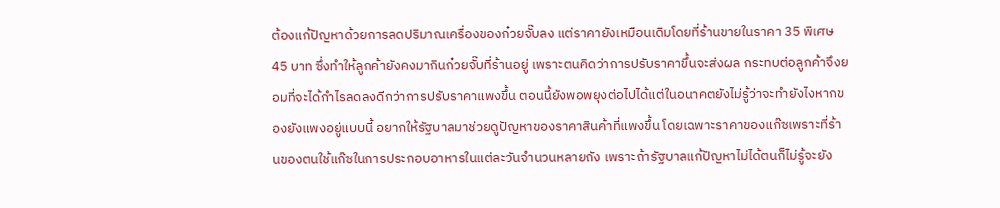ต้องแก้ปัญหาด้วยการลดปริมาณเครื่องของก๋วยจั๊บลง แต่ราคายังเหมือนเดิมโดยที่ร้านขายในราคา 35 พิเศษ 45 บาท ซึ่งทำให้ลูกค้ายังคงมากินก๋วยจั๊บที่ร้านอยู่ เพราะตนคิดว่าการปรับราคาขึ้นจะส่งผล กระทบต่อลูกค้าจึงยอมที่จะได้กำไรลดลงดีกว่าการปรับราคาแพงขึ้น ตอนนี้ยังพอพยุงต่อไปได้แต่ในอนาคตยังไม่รู้ว่าจะทำยังไงหากของยังแพงอยู่แบบนี้ อยากให้รัฐบาลมาช่วยดูปัญหาของราคาสินค้าที่แพงขึ้น โดยเฉพาะราคาของแก๊ซเพราะที่ร้านของตนใช้แก๊ซในการประกอบอาหารในแต่ละวันจำนวนหลายถัง เพราะถ้ารัฐบาลแก้ปัญหาไม่ได้ตนก็ไม่รู้จะยัง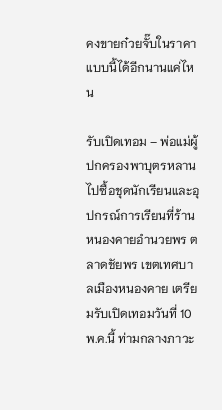คงขายก๋วยจั๊บในราคาแบบนี้ได้อีกนานแค่ไหน

รับเปิดเทอม – พ่อแม่ผู้ปกครองพาบุตรหลานไปซื้อชุดนักเรียนและอุปกรณ์การเรียนที่ร้านหนองคายอำนวยพร ตลาดชัยพร เขตเทศบาลเมืองหนองคาย เตรียมรับเปิดเทอมวันที่ 10 พ.ค.นี้ ท่ามกลางภาวะ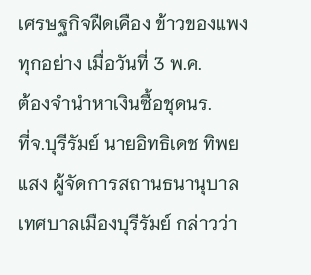เศรษฐกิจฝืดเคือง ข้าวของแพงทุกอย่าง เมื่อวันที่ 3 พ.ค.
ต้องจำนำหาเงินซื้อชุดนร.
ที่จ.บุรีรัมย์ นายอิทธิเดช ทิพยแสง ผู้จัดการสถานธนานุบาลเทศบาลเมืองบุรีรัมย์ กล่าวว่า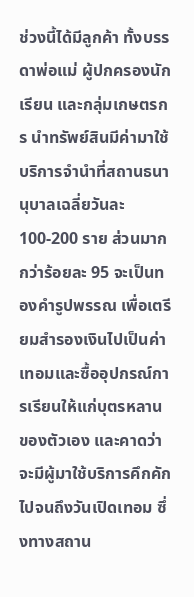ช่วงนี้ได้มีลูกค้า ทั้งบรรดาพ่อแม่ ผู้ปกครองนักเรียน และกลุ่มเกษตรกร นำทรัพย์สินมีค่ามาใช้บริการจำนำที่สถานธนา นุบาลเฉลี่ยวันละ 100-200 ราย ส่วนมากกว่าร้อยละ 95 จะเป็นทองคำรูปพรรณ เพื่อเตรียมสำรองเงินไปเป็นค่าเทอมและซื้ออุปกรณ์การเรียนให้แก่บุตรหลานของตัวเอง และคาดว่าจะมีผู้มาใช้บริการคึกคักไปจนถึงวันเปิดเทอม ซึ่งทางสถาน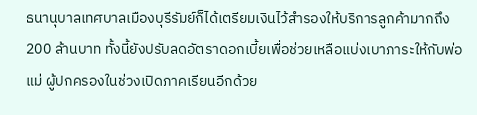ธนานุบาลเทศบาลเมืองบุรีรัมย์ก็ได้เตรียมเงินไว้สำรองให้บริการลูกค้ามากถึง 200 ล้านบาท ทั้งนี้ยังปรับลดอัตราดอกเบี้ยเพื่อช่วยเหลือแบ่งเบาภาระให้กับพ่อแม่ ผู้ปกครองในช่วงเปิดภาคเรียนอีกด้วย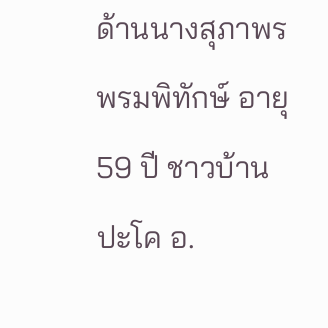ด้านนางสุภาพร พรมพิทักษ์ อายุ 59 ปี ชาวบ้านปะโค อ.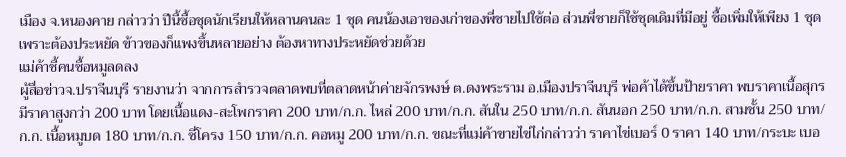เมือง จ.หนองคาย กล่าวว่า ปีนี้ซื้อชุดนักเรียนให้หลานคนละ 1 ชุด คนน้องเอาของเก่าของพี่ชายไปใช้ต่อ ส่วนพี่ชายก็ใช้ชุดเดิมที่มีอยู่ ซื้อเพิ่มให้เพียง 1 ชุด เพราะต้องประหยัด ข้าวของก็แพงขึ้นหลายอย่าง ต้องหาทางประหยัดช่วยด้วย
แม่ค้าชี้คนซื้อหมูลดลง
ผู้สื่อข่าวจ.ปราจีนบุรี รายงานว่า จากการสำรวจตลาดพบที่ตลาดหน้าค่ายจักรพงษ์ ต.ดงพระราม อ.เมืองปราจีนบุรี พ่อค้าได้ขึ้นป้ายราคา พบราคาเนื้อสุกรมีราคาสูงกว่า 200 บาท โดยเนื้อแดง-สะโพกราคา 200 บาท/ก.ก. ไหล่ 200 บาท/ก.ก. สันใน 250 บาท/ก.ก. สันนอก 250 บาท/ก.ก. สามชั้น 250 บาท/ก.ก. เนื้อหมูบด 180 บาท/ก.ก. ซี่โครง 150 บาท/ก.ก. คอหมู 200 บาท/ก.ก. ขณะที่แม่ค้าขายไข่ไก่กล่าวว่า ราคาไข่เบอร์ 0 ราคา 140 บาท/กระบะ เบอ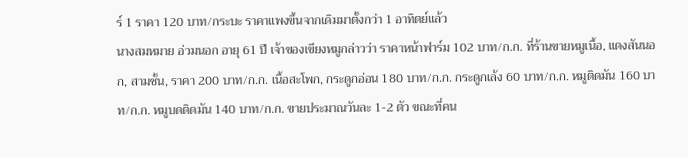ร์ 1 ราคา 120 บาท/กระบะ ราคาแพงขึ้นจากเดิมมาตั้งกว่า 1 อาทิตย์แล้ว
นางสมหมาย อ่วมนอก อายุ 61 ปี เจ้าของเขียงหมูกล่าวว่า ราคาหน้าฟาร์ม 102 บาท/ก.ก. ที่ร้านขายหมูเนื้อ, แดงสันนอก, สามชั้น, ราคา 200 บาท/ก.ก. เนื้อสะโพก, กระดูกอ่อน 180 บาท/ก.ก. กระดูกเล้ง 60 บาท/ก.ก. หมูติดมัน 160 บาท/ก.ก. หมูบดติดมัน 140 บาท/ก.ก. ขายประมาณวันละ 1-2 ตัว ขณะที่คน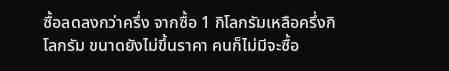ซื้อลดลงกว่าครึ่ง จากซื้อ 1 กิโลกรัมเหลือครึ่งกิโลกรัม ขนาดยังไม่ขึ้นราคา คนก็ไม่มีจะซื้อ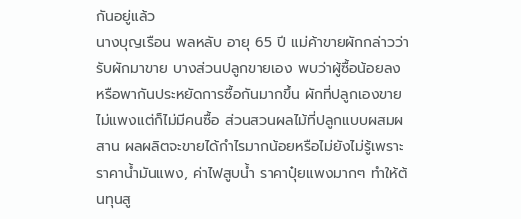กันอยู่แล้ว
นางบุญเรือน พลหลับ อายุ 65 ปี แม่ค้าขายผักกล่าวว่า รับผักมาขาย บางส่วนปลูกขายเอง พบว่าผู้ซื้อน้อยลง หรือพากันประหยัดการซื้อกันมากขึ้น ผักที่ปลูกเองขายไม่แพงแต่ก็ไม่มีคนซื้อ ส่วนสวนผลไม้ที่ปลูกแบบผสมผสาน ผลผลิตจะขายได้กำไรมากน้อยหรือไม่ยังไม่รู้เพราะราคาน้ำมันแพง, ค่าไฟสูบน้ำ ราคาปุ๋ยแพงมากๆ ทำให้ต้นทุนสู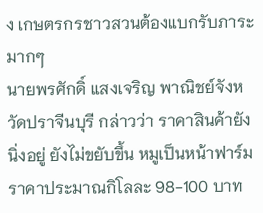ง เกษตรกรชาวสวนต้องแบกรับภาระมากๆ
นายพรศักดิ์ แสงเจริญ พาณิชย์จังหวัดปราจีนบุรี กล่าวว่า ราคาสินค้ายังนิ่งอยู่ ยังไม่ขยับขึ้น หมูเป็นหน้าฟาร์มราคาประมาณกิโลละ 98-100 บาท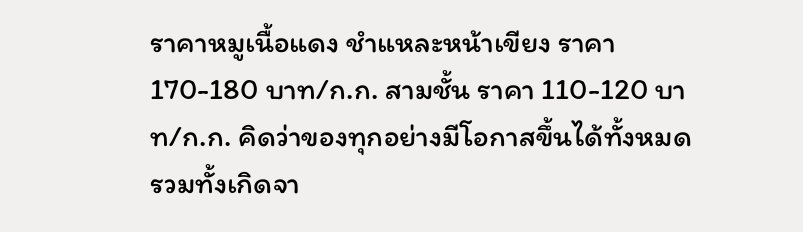ราคาหมูเนื้อแดง ชำแหละหน้าเขียง ราคา 170-180 บาท/ก.ก. สามชั้น ราคา 110-120 บาท/ก.ก. คิดว่าของทุกอย่างมีโอกาสขึ้นได้ทั้งหมด รวมทั้งเกิดจา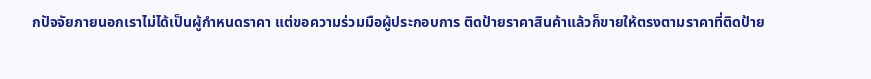กปัจจัยภายนอกเราไม่ได้เป็นผู้กำหนดราคา แต่ขอความร่วมมือผู้ประกอบการ ติดป้ายราคาสินค้าแล้วก็ขายให้ตรงตามราคาที่ติดป้าย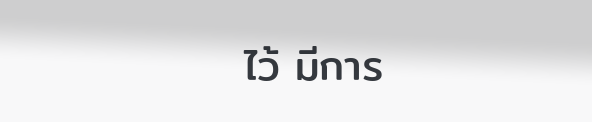ไว้ มีการ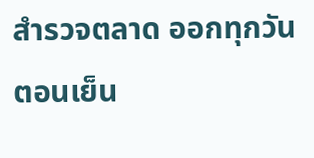สำรวจตลาด ออกทุกวัน ตอนเย็น